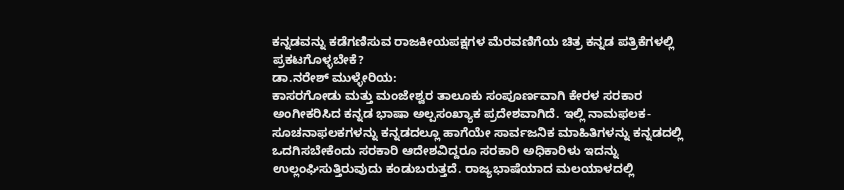ಕನ್ನಡವನ್ನು ಕಡೆಗಣಿಸುವ ರಾಜಕೀಯಪಕ್ಷಗಳ ಮೆರವಣಿಗೆಯ ಚಿತ್ರ ಕನ್ನಡ ಪತ್ರಿಕೆಗಳಲ್ಲಿ ಪ್ರಕಟಗೊಳ್ಳಬೇಕೆ?
ಡಾ.ನರೇಶ್ ಮುಳ್ಳೇರಿಯ:
ಕಾಸರಗೋಡು ಮತ್ತು ಮಂಜೇಶ್ವರ ತಾಲೂಕು ಸಂಪೂರ್ಣವಾಗಿ ಕೇರಳ ಸರಕಾರ ಅಂಗೀಕರಿಸಿದ ಕನ್ನಡ ಭಾಷಾ ಅಲ್ಪಸಂಖ್ಯಾಕ ಪ್ರದೇಶವಾಗಿದೆ. ಇಲ್ಲಿ ನಾಮಫಲಕ-ಸೂಚನಾಫಲಕಗಳನ್ನು ಕನ್ನಡದಲ್ಲೂ ಹಾಗೆಯೇ ಸಾರ್ವಜನಿಕ ಮಾಹಿತಿಗಳನ್ನು ಕನ್ನಡದಲ್ಲಿ ಒದಗಿಸಬೇಕೆಂದು ಸರಕಾರಿ ಆದೇಶವಿದ್ದರೂ ಸರಕಾರಿ ಅಧಿಕಾರಿಳು ಇದನ್ನು ಉಲ್ಲಂಘಿಸುತ್ತಿರುವುದು ಕಂಡುಬರುತ್ತದೆ. ರಾಜ್ಯಭಾಷೆಯಾದ ಮಲಯಾಳದಲ್ಲಿ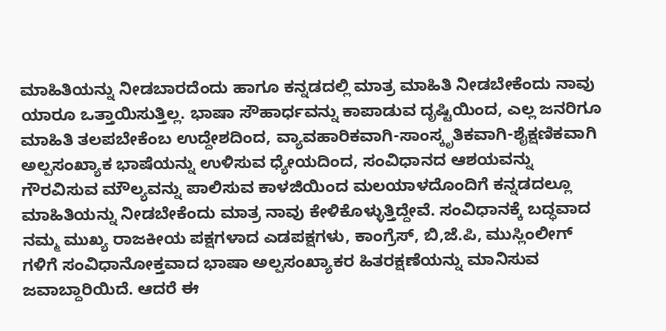ಮಾಹಿತಿಯನ್ನು ನೀಡಬಾರದೆಂದು ಹಾಗೂ ಕನ್ನಡದಲ್ಲಿ ಮಾತ್ರ ಮಾಹಿತಿ ನೀಡಬೇಕೆಂದು ನಾವು ಯಾರೂ ಒತ್ತಾಯಿಸುತ್ತಿಲ್ಲ. ಭಾಷಾ ಸೌಹಾರ್ಧವನ್ನು ಕಾಪಾಡುವ ದೃಷ್ಟಿಯಿಂದ, ಎಲ್ಲ ಜನರಿಗೂ ಮಾಹಿತಿ ತಲಪಬೇಕೆಂಬ ಉದ್ದೇಶದಿಂದ, ವ್ಯಾವಹಾರಿಕವಾಗಿ-ಸಾಂಸ್ಕೃತಿಕವಾಗಿ-ಶೈಕ್ಷಣಿಕವಾಗಿ ಅಲ್ಪಸಂಖ್ಯಾಕ ಭಾಷೆಯನ್ನು ಉಳಿಸುವ ಧ್ಯೇಯದಿಂದ, ಸಂವಿಧಾನದ ಆಶಯವನ್ನು ಗೌರವಿಸುವ ಮೌಲ್ಯವನ್ನು ಪಾಲಿಸುವ ಕಾಳಜಿಯಿಂದ ಮಲಯಾಳದೊಂದಿಗೆ ಕನ್ನಡದಲ್ಲೂ ಮಾಹಿತಿಯನ್ನು ನೀಡಬೇಕೆಂದು ಮಾತ್ರ ನಾವು ಕೇಳಿಕೊಳ್ಳುತ್ತಿದ್ದೇವೆ. ಸಂವಿಧಾನಕ್ಕೆ ಬದ್ಧವಾದ ನಮ್ಮ ಮುಖ್ಯ ರಾಜಕೀಯ ಪಕ್ಷಗಳಾದ ಎಡಪಕ್ಷಗಳು, ಕಾಂಗ್ರೆಸ್, ಬಿ,ಜೆ.ಪಿ, ಮುಸ್ಲಿಂಲೀಗ್ ಗಳಿಗೆ ಸಂವಿಧಾನೋಕ್ತವಾದ ಭಾಷಾ ಅಲ್ಪಸಂಖ್ಯಾಕರ ಹಿತರಕ್ಷಣೆಯನ್ನು ಮಾನಿಸುವ ಜವಾಬ್ದಾರಿಯಿದೆ. ಆದರೆ ಈ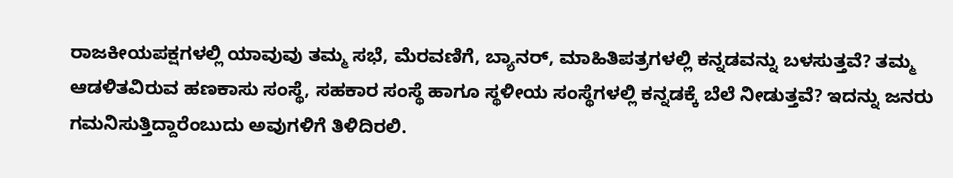ರಾಜಕೀಯಪಕ್ಷಗಳಲ್ಲಿ ಯಾವುವು ತಮ್ಮ ಸಭೆ, ಮೆರವಣಿಗೆ, ಬ್ಯಾನರ್, ಮಾಹಿತಿಪತ್ರಗಳಲ್ಲಿ ಕನ್ನಡವನ್ನು ಬಳಸುತ್ತವೆ? ತಮ್ಮ ಆಡಳಿತವಿರುವ ಹಣಕಾಸು ಸಂಸ್ಥೆ, ಸಹಕಾರ ಸಂಸ್ಥೆ ಹಾಗೂ ಸ್ಥಳೀಯ ಸಂಸ್ಥೆಗಳಲ್ಲಿ ಕನ್ನಡಕ್ಕೆ ಬೆಲೆ ನೀಡುತ್ತವೆ? ಇದನ್ನು ಜನರು ಗಮನಿಸುತ್ತಿದ್ದಾರೆಂಬುದು ಅವುಗಳಿಗೆ ತಿಳಿದಿರಲಿ.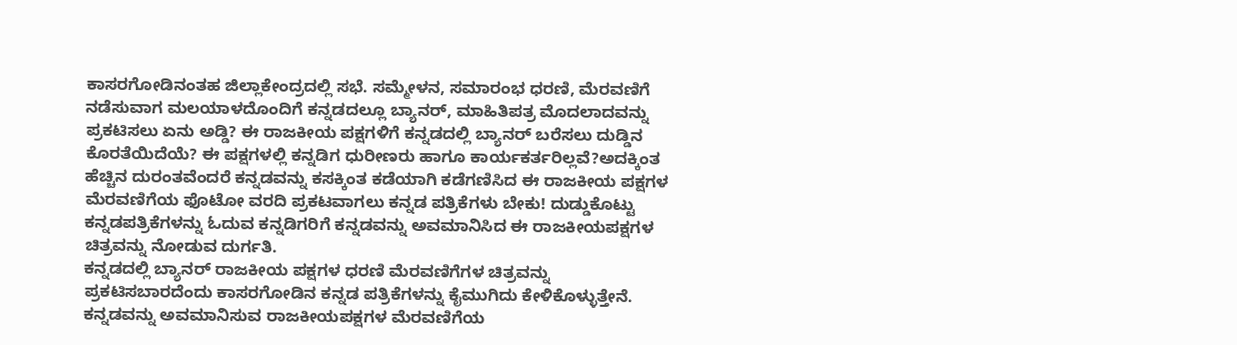ಕಾಸರಗೋಡಿನಂತಹ ಜಿಲ್ಲಾಕೇಂದ್ರದಲ್ಲಿ ಸಭೆ. ಸಮ್ಮೇಳನ, ಸಮಾರಂಭ ಧರಣಿ, ಮೆರವಣಿಗೆ ನಡೆಸುವಾಗ ಮಲಯಾಳದೊಂದಿಗೆ ಕನ್ನಡದಲ್ಲೂ ಬ್ಯಾನರ್, ಮಾಹಿತಿಪತ್ರ ಮೊದಲಾದವನ್ನು ಪ್ರಕಟಿಸಲು ಏನು ಅಡ್ಡಿ? ಈ ರಾಜಕೀಯ ಪಕ್ಷಗಳಿಗೆ ಕನ್ನಡದಲ್ಲಿ ಬ್ಯಾನರ್ ಬರೆಸಲು ದುಡ್ಡಿನ ಕೊರತೆಯಿದೆಯೆ? ಈ ಪಕ್ಷಗಳಲ್ಲಿ ಕನ್ನಡಿಗ ಧುರೀಣರು ಹಾಗೂ ಕಾರ್ಯಕರ್ತರಿಲ್ಲವೆ?ಅದಕ್ಕಿಂತ ಹೆಚ್ಚಿನ ದುರಂತವೆಂದರೆ ಕನ್ನಡವನ್ನು ಕಸಕ್ಕಿಂತ ಕಡೆಯಾಗಿ ಕಡೆಗಣಿಸಿದ ಈ ರಾಜಕೀಯ ಪಕ್ಷಗಳ ಮೆರವಣಿಗೆಯ ಫೊಟೋ ವರದಿ ಪ್ರಕಟವಾಗಲು ಕನ್ನಡ ಪತ್ರಿಕೆಗಳು ಬೇಕು! ದುಡ್ಡುಕೊಟ್ಟು ಕನ್ನಡಪತ್ರಿಕೆಗಳನ್ನು ಓದುವ ಕನ್ನಡಿಗರಿಗೆ ಕನ್ನಡವನ್ನು ಅವಮಾನಿಸಿದ ಈ ರಾಜಕೀಯಪಕ್ಷಗಳ ಚಿತ್ರವನ್ನು ನೋಡುವ ದುರ್ಗತಿ.
ಕನ್ನಡದಲ್ಲಿ ಬ್ಯಾನರ್ ರಾಜಕೀಯ ಪಕ್ಷಗಳ ಧರಣಿ ಮೆರವಣಿಗೆಗಳ ಚಿತ್ರವನ್ನು ಪ್ರಕಟಿಸಬಾರದೆಂದು ಕಾಸರಗೋಡಿನ ಕನ್ನಡ ಪತ್ರಿಕೆಗಳನ್ನು ಕೈಮುಗಿದು ಕೇಳಿಕೊಳ್ಳುತ್ತೇನೆ. ಕನ್ನಡವನ್ನು ಅವಮಾನಿಸುವ ರಾಜಕೀಯಪಕ್ಷಗಳ ಮೆರವಣಿಗೆಯ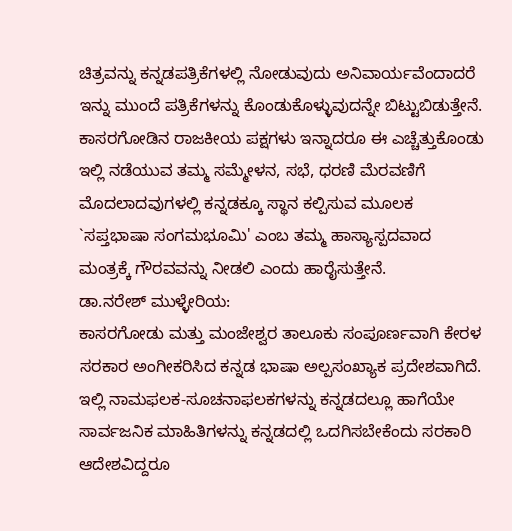ಚಿತ್ರವನ್ನು ಕನ್ನಡಪತ್ರಿಕೆಗಳಲ್ಲಿ ನೋಡುವುದು ಅನಿವಾರ್ಯವೆಂದಾದರೆ ಇನ್ನು ಮುಂದೆ ಪತ್ರಿಕೆಗಳನ್ನು ಕೊಂಡುಕೊಳ್ಳುವುದನ್ನೇ ಬಿಟ್ಟುಬಿಡುತ್ತೇನೆ. ಕಾಸರಗೋಡಿನ ರಾಜಕೀಯ ಪಕ್ಷಗಳು ಇನ್ನಾದರೂ ಈ ಎಚ್ಚೆತ್ತುಕೊಂಡು ಇಲ್ಲಿ ನಡೆಯುವ ತಮ್ಮ ಸಮ್ಮೇಳನ, ಸಭೆ, ಧರಣಿ ಮೆರವಣಿಗೆ ಮೊದಲಾದವುಗಳಲ್ಲಿ ಕನ್ನಡಕ್ಕೂ ಸ್ಥಾನ ಕಲ್ಪಿಸುವ ಮೂಲಕ `ಸಪ್ತಭಾಷಾ ಸಂಗಮಭೂಮಿ' ಎಂಬ ತಮ್ಮ ಹಾಸ್ಯಾಸ್ಪದವಾದ ಮಂತ್ರಕ್ಕೆ ಗೌರವವನ್ನು ನೀಡಲಿ ಎಂದು ಹಾರೈಸುತ್ತೇನೆ.
ಡಾ.ನರೇಶ್ ಮುಳ್ಳೇರಿಯ:
ಕಾಸರಗೋಡು ಮತ್ತು ಮಂಜೇಶ್ವರ ತಾಲೂಕು ಸಂಪೂರ್ಣವಾಗಿ ಕೇರಳ ಸರಕಾರ ಅಂಗೀಕರಿಸಿದ ಕನ್ನಡ ಭಾಷಾ ಅಲ್ಪಸಂಖ್ಯಾಕ ಪ್ರದೇಶವಾಗಿದೆ. ಇಲ್ಲಿ ನಾಮಫಲಕ-ಸೂಚನಾಫಲಕಗಳನ್ನು ಕನ್ನಡದಲ್ಲೂ ಹಾಗೆಯೇ ಸಾರ್ವಜನಿಕ ಮಾಹಿತಿಗಳನ್ನು ಕನ್ನಡದಲ್ಲಿ ಒದಗಿಸಬೇಕೆಂದು ಸರಕಾರಿ ಆದೇಶವಿದ್ದರೂ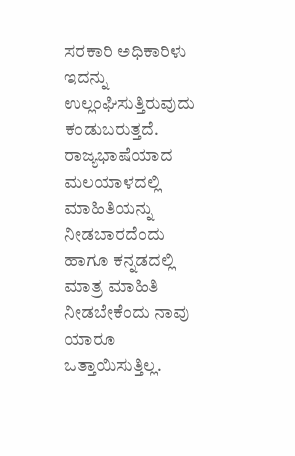ಸರಕಾರಿ ಅಧಿಕಾರಿಳು ಇದನ್ನು ಉಲ್ಲಂಘಿಸುತ್ತಿರುವುದು ಕಂಡುಬರುತ್ತದೆ. ರಾಜ್ಯಭಾಷೆಯಾದ ಮಲಯಾಳದಲ್ಲಿ ಮಾಹಿತಿಯನ್ನು ನೀಡಬಾರದೆಂದು ಹಾಗೂ ಕನ್ನಡದಲ್ಲಿ ಮಾತ್ರ ಮಾಹಿತಿ ನೀಡಬೇಕೆಂದು ನಾವು ಯಾರೂ ಒತ್ತಾಯಿಸುತ್ತಿಲ್ಲ.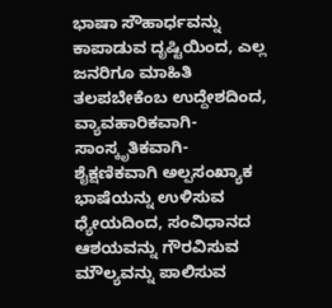ಭಾಷಾ ಸೌಹಾರ್ಧವನ್ನು ಕಾಪಾಡುವ ದೃಷ್ಟಿಯಿಂದ, ಎಲ್ಲ ಜನರಿಗೂ ಮಾಹಿತಿ ತಲಪಬೇಕೆಂಬ ಉದ್ದೇಶದಿಂದ, ವ್ಯಾವಹಾರಿಕವಾಗಿ-ಸಾಂಸ್ಕೃತಿಕವಾಗಿ-ಶೈಕ್ಷಣಿಕವಾಗಿ ಅಲ್ಪಸಂಖ್ಯಾಕ ಭಾಷೆಯನ್ನು ಉಳಿಸುವ ಧ್ಯೇಯದಿಂದ, ಸಂವಿಧಾನದ ಆಶಯವನ್ನು ಗೌರವಿಸುವ ಮೌಲ್ಯವನ್ನು ಪಾಲಿಸುವ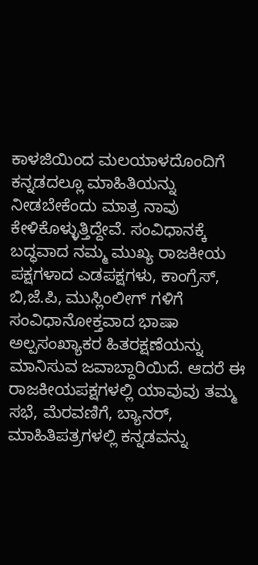ಕಾಳಜಿಯಿಂದ ಮಲಯಾಳದೊಂದಿಗೆ ಕನ್ನಡದಲ್ಲೂ ಮಾಹಿತಿಯನ್ನು ನೀಡಬೇಕೆಂದು ಮಾತ್ರ ನಾವು ಕೇಳಿಕೊಳ್ಳುತ್ತಿದ್ದೇವೆ. ಸಂವಿಧಾನಕ್ಕೆ ಬದ್ಧವಾದ ನಮ್ಮ ಮುಖ್ಯ ರಾಜಕೀಯ ಪಕ್ಷಗಳಾದ ಎಡಪಕ್ಷಗಳು, ಕಾಂಗ್ರೆಸ್, ಬಿ,ಜೆ.ಪಿ, ಮುಸ್ಲಿಂಲೀಗ್ ಗಳಿಗೆ ಸಂವಿಧಾನೋಕ್ತವಾದ ಭಾಷಾ ಅಲ್ಪಸಂಖ್ಯಾಕರ ಹಿತರಕ್ಷಣೆಯನ್ನು ಮಾನಿಸುವ ಜವಾಬ್ದಾರಿಯಿದೆ. ಆದರೆ ಈ ರಾಜಕೀಯಪಕ್ಷಗಳಲ್ಲಿ ಯಾವುವು ತಮ್ಮ ಸಭೆ, ಮೆರವಣಿಗೆ, ಬ್ಯಾನರ್, ಮಾಹಿತಿಪತ್ರಗಳಲ್ಲಿ ಕನ್ನಡವನ್ನು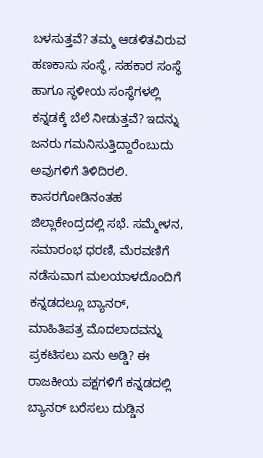ಬಳಸುತ್ತವೆ? ತಮ್ಮ ಆಡಳಿತವಿರುವ ಹಣಕಾಸು ಸಂಸ್ಥೆ, ಸಹಕಾರ ಸಂಸ್ಥೆ ಹಾಗೂ ಸ್ಥಳೀಯ ಸಂಸ್ಥೆಗಳಲ್ಲಿ ಕನ್ನಡಕ್ಕೆ ಬೆಲೆ ನೀಡುತ್ತವೆ? ಇದನ್ನು ಜನರು ಗಮನಿಸುತ್ತಿದ್ದಾರೆಂಬುದು ಅವುಗಳಿಗೆ ತಿಳಿದಿರಲಿ. ಕಾಸರಗೋಡಿನಂತಹ ಜಿಲ್ಲಾಕೇಂದ್ರದಲ್ಲಿ ಸಭೆ. ಸಮ್ಮೇಳನ, ಸಮಾರಂಭ ಧರಣಿ, ಮೆರವಣಿಗೆ ನಡೆಸುವಾಗ ಮಲಯಾಳದೊಂದಿಗೆ ಕನ್ನಡದಲ್ಲೂ ಬ್ಯಾನರ್, ಮಾಹಿತಿಪತ್ರ ಮೊದಲಾದವನ್ನು ಪ್ರಕಟಿಸಲು ಏನು ಅಡ್ಡಿ? ಈ ರಾಜಕೀಯ ಪಕ್ಷಗಳಿಗೆ ಕನ್ನಡದಲ್ಲಿ ಬ್ಯಾನರ್ ಬರೆಸಲು ದುಡ್ಡಿನ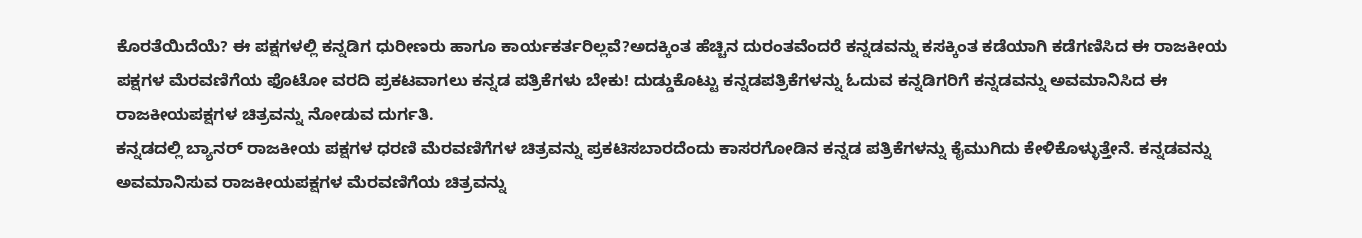ಕೊರತೆಯಿದೆಯೆ? ಈ ಪಕ್ಷಗಳಲ್ಲಿ ಕನ್ನಡಿಗ ಧುರೀಣರು ಹಾಗೂ ಕಾರ್ಯಕರ್ತರಿಲ್ಲವೆ?ಅದಕ್ಕಿಂತ ಹೆಚ್ಚಿನ ದುರಂತವೆಂದರೆ ಕನ್ನಡವನ್ನು ಕಸಕ್ಕಿಂತ ಕಡೆಯಾಗಿ ಕಡೆಗಣಿಸಿದ ಈ ರಾಜಕೀಯ ಪಕ್ಷಗಳ ಮೆರವಣಿಗೆಯ ಫೊಟೋ ವರದಿ ಪ್ರಕಟವಾಗಲು ಕನ್ನಡ ಪತ್ರಿಕೆಗಳು ಬೇಕು! ದುಡ್ಡುಕೊಟ್ಟು ಕನ್ನಡಪತ್ರಿಕೆಗಳನ್ನು ಓದುವ ಕನ್ನಡಿಗರಿಗೆ ಕನ್ನಡವನ್ನು ಅವಮಾನಿಸಿದ ಈ ರಾಜಕೀಯಪಕ್ಷಗಳ ಚಿತ್ರವನ್ನು ನೋಡುವ ದುರ್ಗತಿ.
ಕನ್ನಡದಲ್ಲಿ ಬ್ಯಾನರ್ ರಾಜಕೀಯ ಪಕ್ಷಗಳ ಧರಣಿ ಮೆರವಣಿಗೆಗಳ ಚಿತ್ರವನ್ನು ಪ್ರಕಟಿಸಬಾರದೆಂದು ಕಾಸರಗೋಡಿನ ಕನ್ನಡ ಪತ್ರಿಕೆಗಳನ್ನು ಕೈಮುಗಿದು ಕೇಳಿಕೊಳ್ಳುತ್ತೇನೆ. ಕನ್ನಡವನ್ನು ಅವಮಾನಿಸುವ ರಾಜಕೀಯಪಕ್ಷಗಳ ಮೆರವಣಿಗೆಯ ಚಿತ್ರವನ್ನು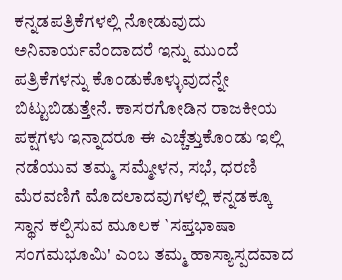ಕನ್ನಡಪತ್ರಿಕೆಗಳಲ್ಲಿ ನೋಡುವುದು ಅನಿವಾರ್ಯವೆಂದಾದರೆ ಇನ್ನು ಮುಂದೆ ಪತ್ರಿಕೆಗಳನ್ನು ಕೊಂಡುಕೊಳ್ಳುವುದನ್ನೇ ಬಿಟ್ಟುಬಿಡುತ್ತೇನೆ. ಕಾಸರಗೋಡಿನ ರಾಜಕೀಯ ಪಕ್ಷಗಳು ಇನ್ನಾದರೂ ಈ ಎಚ್ಚೆತ್ತುಕೊಂಡು ಇಲ್ಲಿ ನಡೆಯುವ ತಮ್ಮ ಸಮ್ಮೇಳನ, ಸಭೆ, ಧರಣಿ ಮೆರವಣಿಗೆ ಮೊದಲಾದವುಗಳಲ್ಲಿ ಕನ್ನಡಕ್ಕೂ ಸ್ಥಾನ ಕಲ್ಪಿಸುವ ಮೂಲಕ `ಸಪ್ತಭಾಷಾ ಸಂಗಮಭೂಮಿ' ಎಂಬ ತಮ್ಮ ಹಾಸ್ಯಾಸ್ಪದವಾದ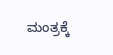ಮಂತ್ರಕ್ಕೆ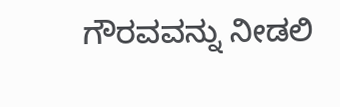ಗೌರವವನ್ನು ನೀಡಲಿ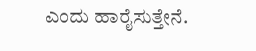ಎಂದು ಹಾರೈಸುತ್ತೇನೆ.